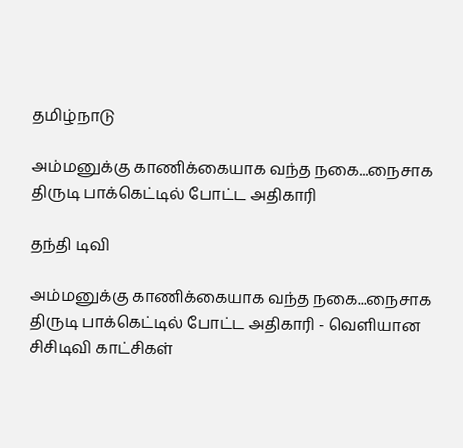தமிழ்நாடு

அம்மனுக்கு காணிக்கையாக வந்த நகை...நைசாக திருடி பாக்கெட்டில் போட்ட அதிகாரி

தந்தி டிவி

அம்மனுக்கு காணிக்கையாக வந்த நகை...நைசாக திருடி பாக்கெட்டில் போட்ட அதிகாரி - வெளியான சிசிடிவி காட்சிகள்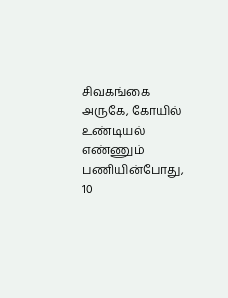சிவகங்கை அருகே, கோயில் உண்டியல் எண்ணும் பணியின்போது, 10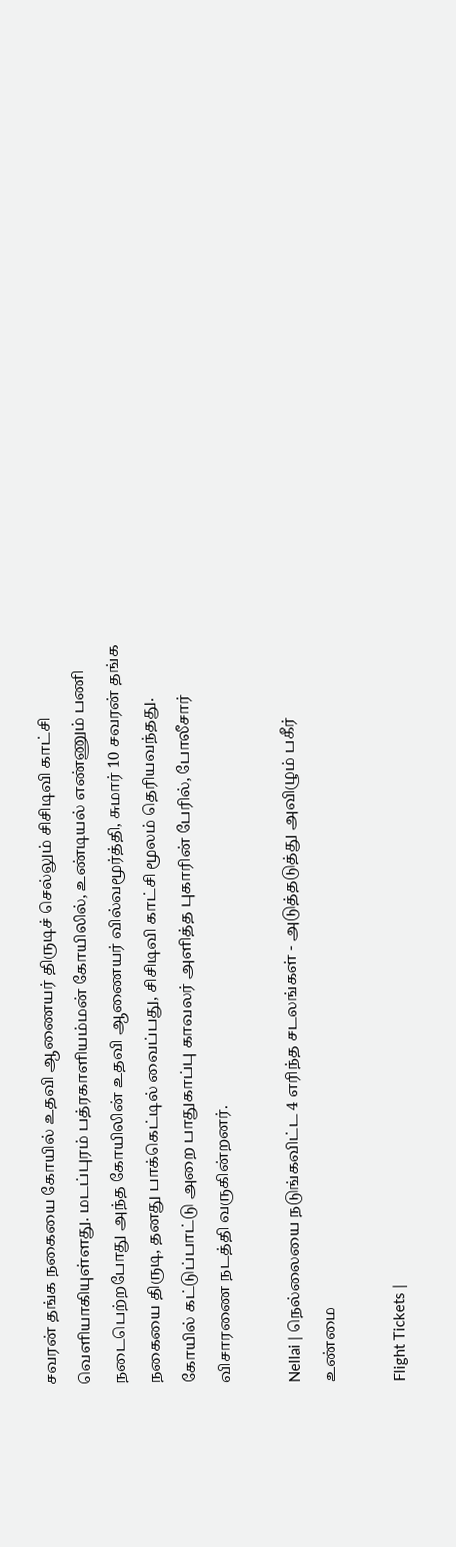சவரன் தங்க நகையை கோயில் உதவி ஆணையர் திருடிச் செல்லும் சிசிடிவி காட்சி வெளியாகியுள்ளது. மடப்புரம் பத்ரகாளியம்மன் கோயிலில், உண்டியல் எண்ணும் பணி நடைபெற்றபோது அந்த கோயிலின் உதவி ஆணையர் வில்வமூர்த்தி, சுமார் 10 சவரன் தங்க நகையை திருடி, தனது பாக்கெட்டில் வைப்பது, சிசிடிவி காட்சி மூலம் தெரியவந்தது. கோயில் கட்டுப்பாட்டு அறை பாதுகாப்பு காவலர் அளித்த புகாரின் பேரில், போலீசார் விசாரணை நடத்தி வருகின்றனர்.

Nellai | நெல்லையை நடுங்கவிட்ட 4 எரிந்த சடலங்கள் - அடுத்தடுத்து அவிழும் பகீர் உண்மை

Flight Tickets |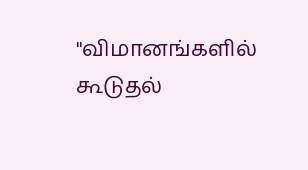"விமானங்களில் கூடுதல்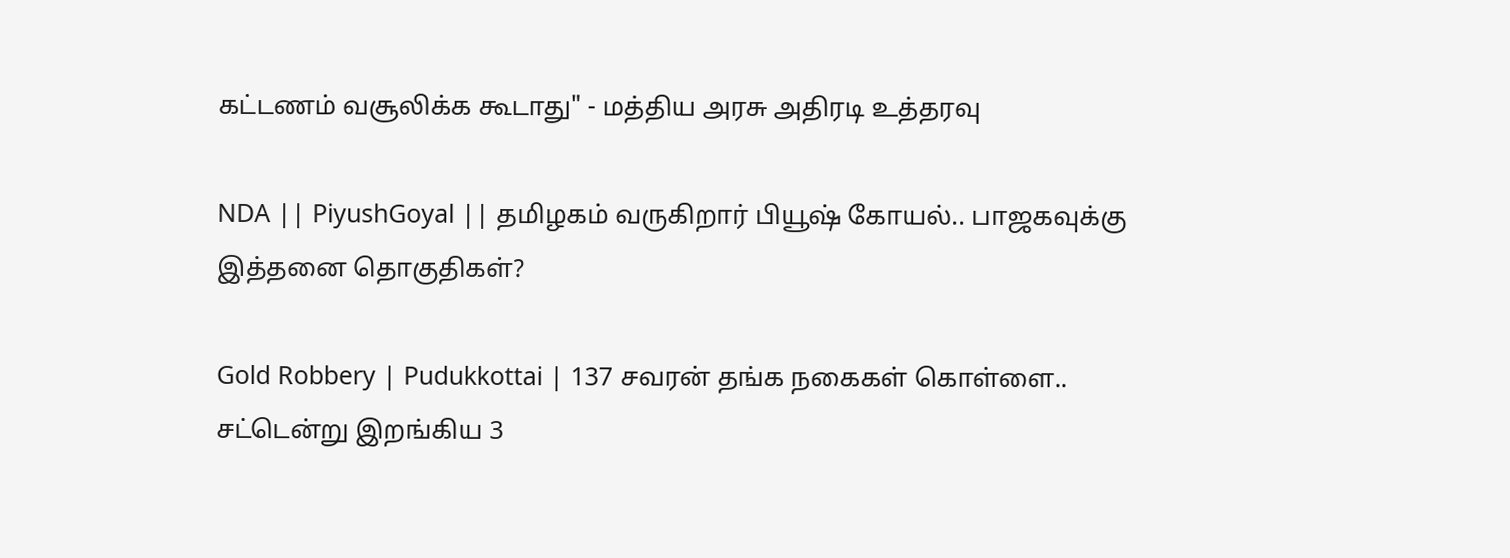கட்டணம் வசூலிக்க கூடாது" - மத்திய அரசு அதிரடி உத்தரவு

NDA || PiyushGoyal || தமிழகம் வருகிறார் பியூஷ் கோயல்.. பாஜகவுக்கு இத்தனை தொகுதிகள்?

Gold Robbery | Pudukkottai | 137 சவரன் தங்க நகைகள் கொள்ளை.. சட்டென்று இறங்கிய 3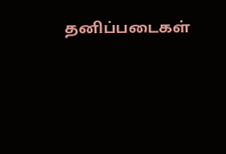தனிப்படைகள்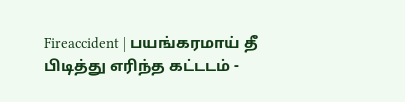Fireaccident | பயங்கரமாய் தீ பிடித்து எரிந்த கட்டடம் -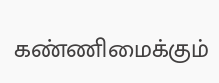கண்ணிமைக்கும்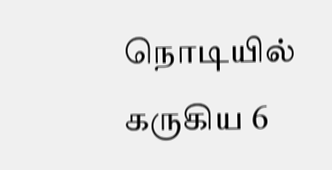நொடியில் கருகிய 6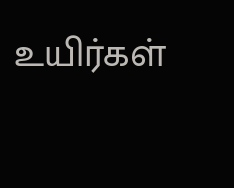உயிர்கள்